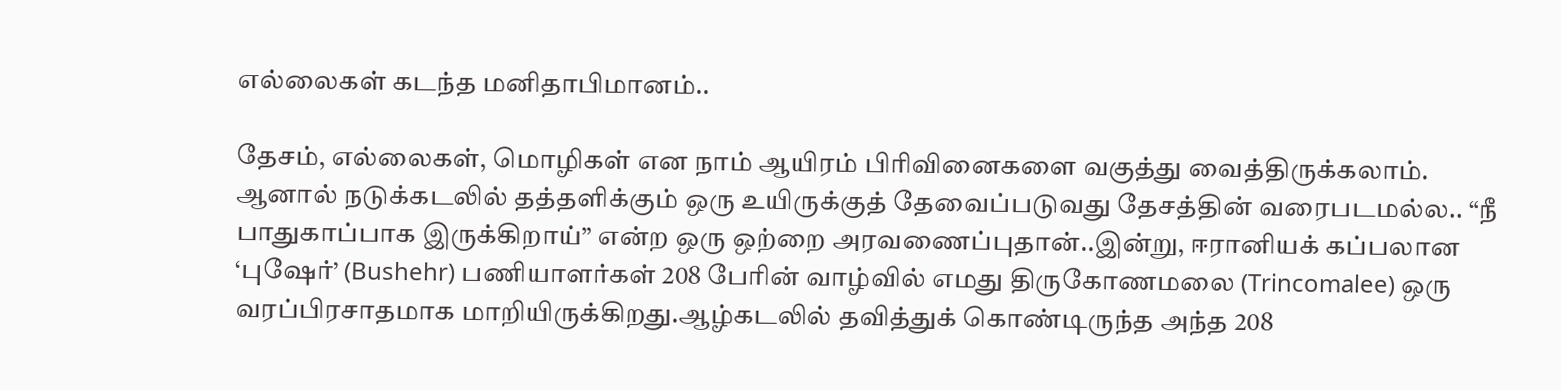எல்லைகள் கடந்த மனிதாபிமானம்..

தேசம், எல்லைகள், மொழிகள் என நாம் ஆயிரம் பிரிவினைகளை வகுத்து வைத்திருக்கலாம். ஆனால் நடுக்கடலில் தத்தளிக்கும் ஒரு உயிருக்குத் தேவைப்படுவது தேசத்தின் வரைபடமல்ல.. “நீ பாதுகாப்பாக இருக்கிறாய்” என்ற ஒரு ஒற்றை அரவணைப்புதான்..இன்று, ஈரானியக் கப்பலான ‘புஷேர்’ (Bushehr) பணியாளர்கள் 208 பேரின் வாழ்வில் எமது திருகோணமலை (Trincomalee) ஒரு வரப்பிரசாதமாக மாறியிருக்கிறது.ஆழ்கடலில் தவித்துக் கொண்டிருந்த அந்த 208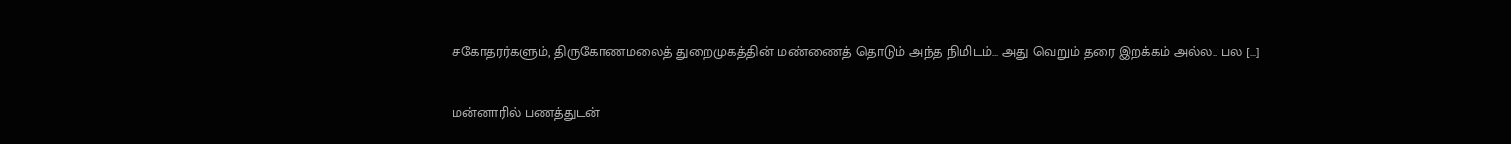சகோதரர்களும், திருகோணமலைத் துறைமுகத்தின் மண்ணைத் தொடும் அந்த நிமிடம்… அது வெறும் தரை இறக்கம் அல்ல.. பல […]

மன்னாரில் பணத்துடன்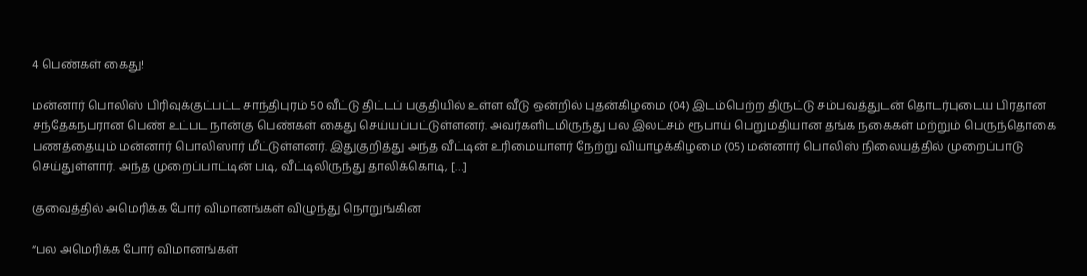4 பெண்கள் கைது!

மன்னார் பொலிஸ் பிரிவுக்குட்பட்ட சாந்திபுரம் 50 வீட்டு திட்டப் பகுதியில் உள்ள வீடு ஒன்றில் புதன்கிழமை (04) இடம்பெற்ற திருட்டு சம்பவத்துடன் தொடர்புடைய பிரதான சந்தேகநபரான பெண் உட்பட நான்கு பெண்கள் கைது செய்யப்பட்டுள்ளனர். அவர்களிடமிருந்து பல இலட்சம் ரூபாய் பெறுமதியான தங்க நகைகள் மற்றும் பெருந்தொகை பணத்தையும் மன்னார் பொலிஸார் மீட்டுள்ளனர். இதுகுறித்து அந்த வீட்டின் உரிமையாளர் நேற்று வியாழக்கிழமை (05) மன்னார் பொலிஸ் நிலையத்தில் முறைப்பாடு செய்துள்ளார். அந்த முறைப்பாட்டின் படி, வீட்டிலிருந்து தாலிக்கொடி, […]

குவைத்தில் அமெரிக்க போர் விமானங்கள் விழுந்து நொறுங்கின

“பல அமெரிக்க போர் விமானங்கள்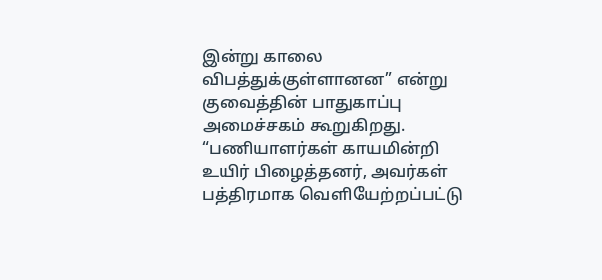இன்று காலை விபத்துக்குள்ளானன” என்று குவைத்தின் பாதுகாப்பு அமைச்சகம் கூறுகிறது. “பணியாளர்கள் காயமின்றி உயிர் பிழைத்தனர், அவர்கள் பத்திரமாக வெளியேற்றப்பட்டு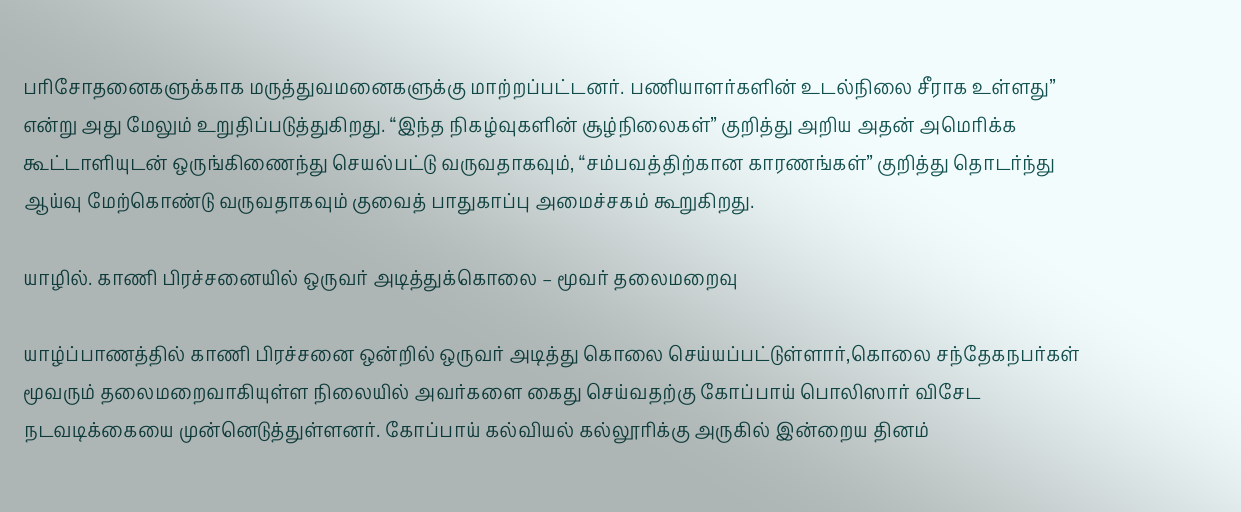பரிசோதனைகளுக்காக மருத்துவமனைகளுக்கு மாற்றப்பட்டனர். பணியாளர்களின் உடல்நிலை சீராக உள்ளது” என்று அது மேலும் உறுதிப்படுத்துகிறது. “இந்த நிகழ்வுகளின் சூழ்நிலைகள்” குறித்து அறிய அதன் அமெரிக்க கூட்டாளியுடன் ஒருங்கிணைந்து செயல்பட்டு வருவதாகவும், “சம்பவத்திற்கான காரணங்கள்” குறித்து தொடர்ந்து ஆய்வு மேற்கொண்டு வருவதாகவும் குவைத் பாதுகாப்பு அமைச்சகம் கூறுகிறது.

யாழில். காணி பிரச்சனையில் ஒருவர் அடித்துக்கொலை – மூவர் தலைமறைவு

யாழ்ப்பாணத்தில் காணி பிரச்சனை ஒன்றில் ஒருவர் அடித்து கொலை செய்யப்பட்டுள்ளார்,கொலை சந்தேகநபர்கள் மூவரும் தலைமறைவாகியுள்ள நிலையில் அவர்களை கைது செய்வதற்கு கோப்பாய் பொலிஸார் விசேட நடவடிக்கையை முன்னெடுத்துள்ளனர். கோப்பாய் கல்வியல் கல்லூரிக்கு அருகில் இன்றைய தினம்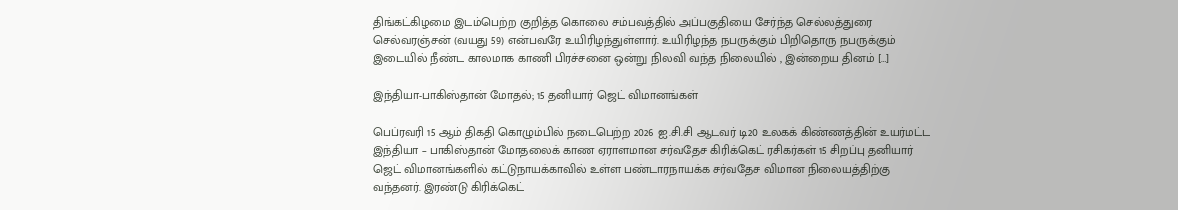திங்கட்கிழமை இடம்பெற்ற குறித்த கொலை சம்பவத்தில் அப்பகுதியை சேர்ந்த செல்லத்துரை செல்வரஞ்சன் (வயது 59) என்பவரே உயிரிழந்துள்ளார். உயிரிழந்த நபருக்கும் பிறிதொரு நபருக்கும் இடையில் நீண்ட காலமாக காணி பிரச்சனை ஒன்று நிலவி வந்த நிலையில் , இன்றைய தினம் […]

இந்தியா-பாகிஸ்தான் மோதல்; 15 தனியார் ஜெட் விமானங்கள்

பெப்ரவரி 15 ஆம் திகதி கொழும்பில் நடைபெற்ற 2026 ஐ.சி.சி ஆடவர் டி20 உலகக் கிண்ணத்தின் உயர்மட்ட இந்தியா – பாகிஸ்தான் மோதலைக் காண ஏராளமான சர்வதேச கிரிக்கெட் ரசிகர்கள் 15 சிறப்பு தனியார் ஜெட் விமானங்களில் கட்டுநாயக்காவில் உள்ள பண்டாரநாயக்க சர்வதேச விமான நிலையத்திற்கு வந்தனர். இரண்டு கிரிக்கெட்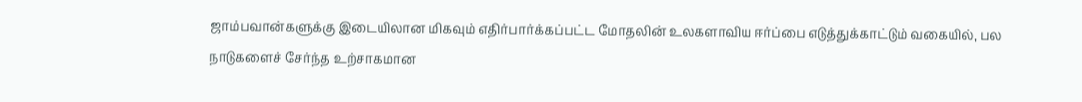ஜாம்பவான்களுக்கு இடையிலான மிகவும் எதிர்பார்க்கப்பட்ட மோதலின் உலகளாவிய ஈர்ப்பை எடுத்துக்காட்டும் வகையில், பல நாடுகளைச் சேர்ந்த உற்சாகமான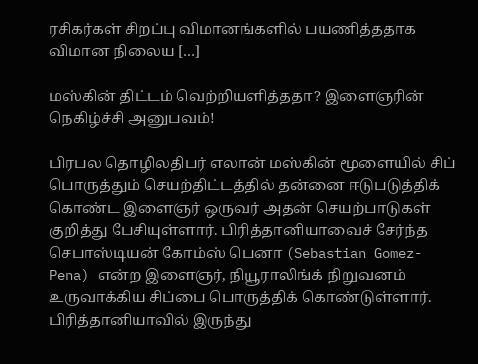ரசிகர்கள் சிறப்பு விமானங்களில் பயணித்ததாக விமான நிலைய […]

மஸ்கின் திட்டம் வெற்றியளித்ததா? இளைஞரின் நெகிழ்ச்சி அனுபவம்!

பிரபல தொழிலதிபர் எலான் மஸ்கின் மூளையில் சிப் பொருத்தும் செயற்திட்டத்தில் தன்னை ஈடுபடுத்திக் கொண்ட இளைஞர் ஒருவர் அதன் செயற்பாடுகள் குறித்து பேசியுள்ளார். பிரித்தானியாவைச் சேர்ந்த செபாஸ்டியன் கோம்ஸ் பெனா (Sebastian Gomez-Pena) என்ற இளைஞர், நியூராலிங்க் நிறுவனம் உருவாக்கிய சிப்பை பொருத்திக் கொண்டுள்ளார். பிரித்தானியாவில் இருந்து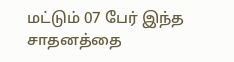மட்டும் 07 பேர் இந்த சாதனத்தை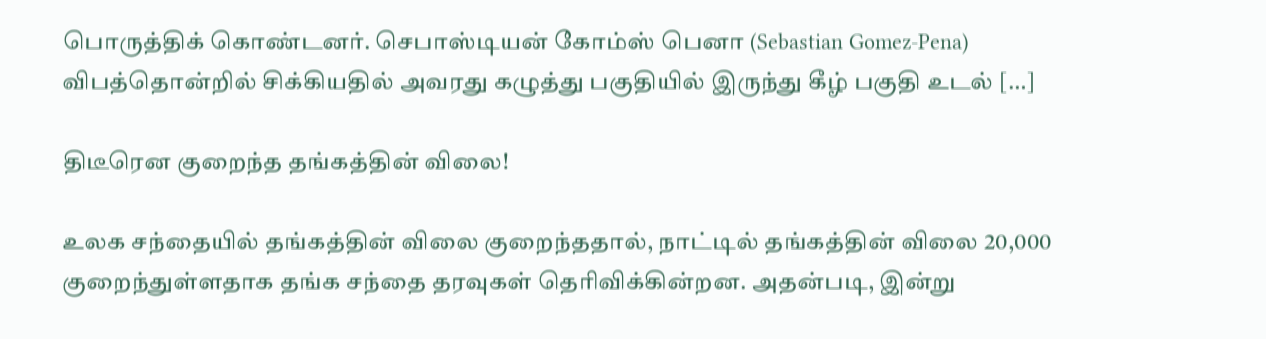பொருத்திக் கொண்டனர். செபாஸ்டியன் கோம்ஸ் பெனா (Sebastian Gomez-Pena) விபத்தொன்றில் சிக்கியதில் அவரது கழுத்து பகுதியில் இருந்து கீழ் பகுதி உடல் […]

திடீரென குறைந்த தங்கத்தின் விலை!

உலக சந்தையில் தங்கத்தின் விலை குறைந்ததால், நாட்டில் தங்கத்தின் விலை 20,000 குறைந்துள்ளதாக தங்க சந்தை தரவுகள் தெரிவிக்கின்றன. அதன்படி, இன்று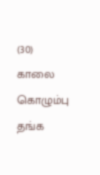(30) காலை கொழும்பு தங்க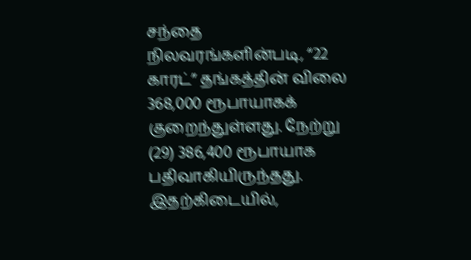சந்தை நிலவரங்களின்படி, “22 காரட்” தங்கத்தின் விலை 368,000 ரூபாயாகக் குறைந்துள்ளது. நேற்று (29) 386,400 ரூபாயாக பதிவாகியிருந்தது. இதற்கிடையில்,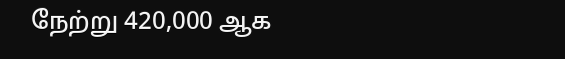நேற்று 420,000 ஆக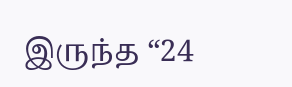இருந்த “24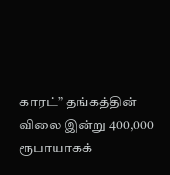காரட்” தங்கத்தின் விலை இன்று 400,000 ரூபாயாகக்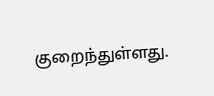குறைந்துள்ளது.